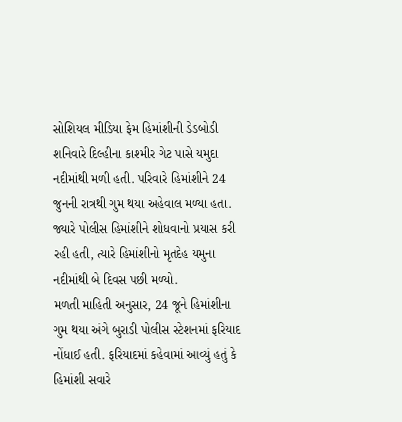સોશિયલ મીડિયા ફેમ હિમાંશીની ડેડબોડી શનિવારે દિલ્હીના કાશ્મીર ગેટ પાસે યમુદા નદીમાંથી મળી હતી. પરિવારે હિમાંશીને 24 જુનની રાત્રથી ગુમ થયા અહેવાલ મળ્યા હતા. જ્યારે પોલીસ હિમાંશીને શોધવાનો પ્રયાસ કરી રહી હતી, ત્યારે હિમાંશીનો મૃતદેહ યમુના નદીમાંથી બે દિવસ પછી મળ્યો.
મળતી માહિતી અનુસાર, 24 જૂને હિમાંશીના ગુમ થયા અંગે બુરાડી પોલીસ સ્ટેશનમાં ફરિયાદ નોંધાઈ હતી. ફરિયાદમાં કહેવામાં આવ્યું હતું કે હિમાંશી સવારે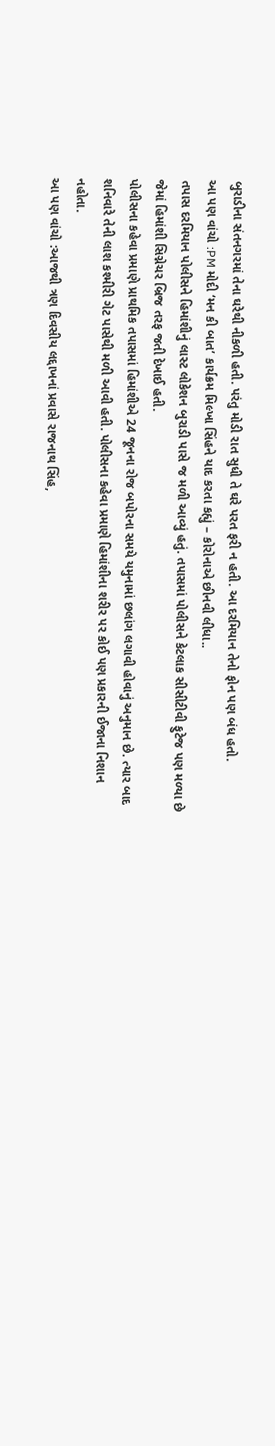બુરાડીના સંતનગરમાં તેના ઘરેથી નીકળી હતી. પરંતુ મોડી રાત સુધી તે ઘરે પરત ફરી ન હતી. આ દરમિયાન તેનો ફોન પણ બંધ હતો.
આ પણ વાંચો :PM મોદી ‘મન કી બાત’ કાર્યક્રમ મિલ્ખા સિંહને યાદ કરતા કહ્યું – કોરોનાએ છીનવી લીધા..
તપાસ દરમિયાન પોલીસને હિમાંશીનું લાસ્ટ લોકેશન બુરાડી પાસે જ મળી આવ્યું હતું. તપાસમાં પોલીસને કેટલાક સીસીટીવી ફુટેજ પણ મળ્યા છે જેમાં હિમાંશી સિગ્નેચર બ્રિજ તરફ જતી દેખાઈ હતી.
પોલીસના કહેવા પ્રમાણે પ્રાથમિક તપાસમાં હિમાંશીએ 24 જૂનના રોજ બપોરના સમયે યમુનામાં છલાંગ લગાવી હોવાનું અનુમાન છે. ત્યાર બાદ શનિવારે તેની લાશ કશ્મીરી ગેટ પાસેથી મળી આવી હતી. પોલીસના કહેવા પ્રમાણે હિમાંશીના શરીર પર કોઈ પણ પ્રકારની ઈજાના નિશાન નહોતા.
આ પણ વાંચો :આજથી ત્રણ દિવસીય લદ્દાખનાં પ્રવાસે રાજનાથ સિંહ,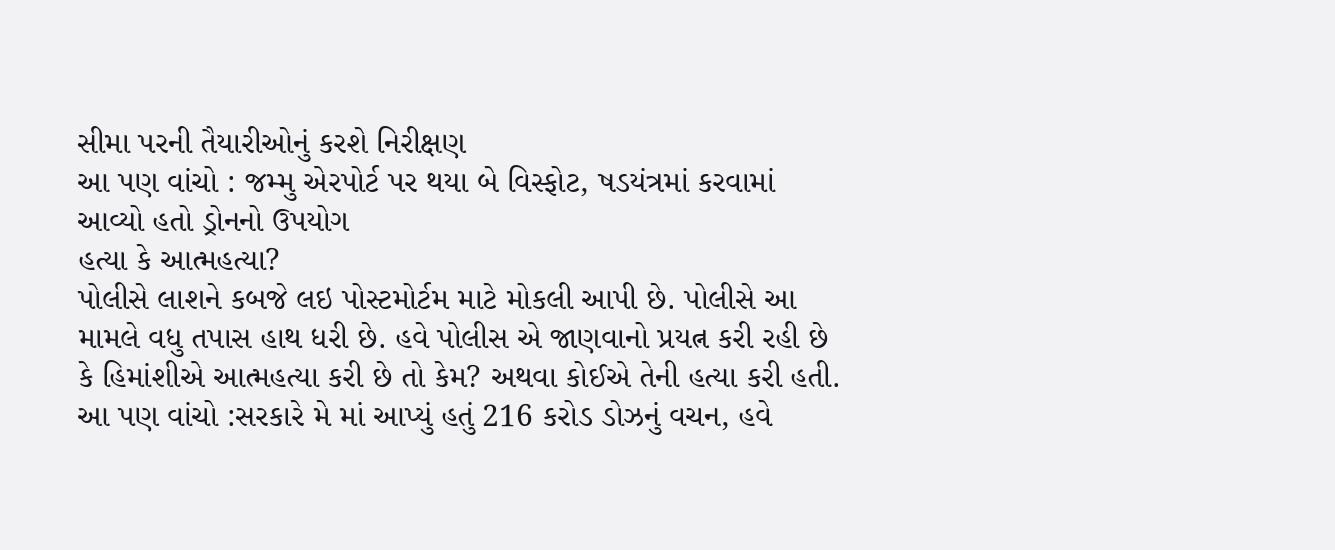સીમા પરની તૈયારીઓનું કરશે નિરીક્ષણ
આ પણ વાંચો : જમ્મુ એરપોર્ટ પર થયા બે વિસ્ફોટ, ષડયંત્રમાં કરવામાં આવ્યો હતો ડ્રોનનો ઉપયોગ
હત્યા કે આત્મહત્યા?
પોલીસે લાશને કબજે લઇ પોસ્ટમોર્ટમ માટે મોકલી આપી છે. પોલીસે આ મામલે વધુ તપાસ હાથ ધરી છે. હવે પોલીસ એ જાણવાનો પ્રયત્ન કરી રહી છે કે હિમાંશીએ આત્મહત્યા કરી છે તો કેમ? અથવા કોઈએ તેની હત્યા કરી હતી.
આ પણ વાંચો :સરકારે મે માં આપ્યું હતું 216 કરોડ ડોઝનું વચન, હવે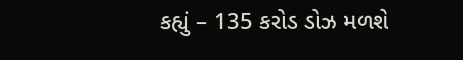કહ્યું – 135 કરોડ ડોઝ મળશે